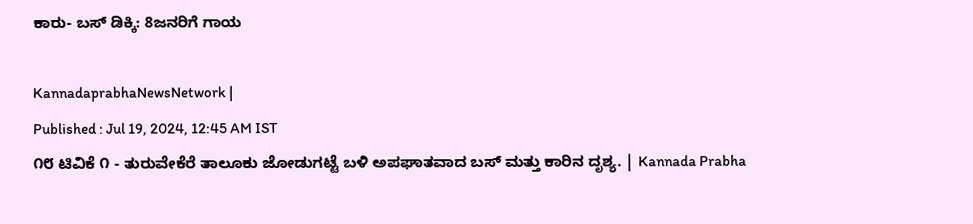ಕಾರು- ಬಸ್‌ ಡಿಕ್ಕಿ: 8ಜನರಿಗೆ ಗಾಯ

KannadaprabhaNewsNetwork |
Published : Jul 19, 2024, 12:45 AM IST
೧೮ ಟಿವಿಕೆ ೧ - ತುರುವೇಕೆರೆ ತಾಲೂಕು ಜೋಡುಗಟ್ಟೆ ಬಳಿ ಅಪಘಾತವಾದ ಬಸ್ ಮತ್ತು ಕಾರಿನ ದೃಶ್ಯ. | Kannada Prabha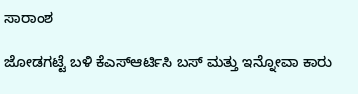ಸಾರಾಂಶ

ಜೋಡಗಟ್ಟೆ ಬಳಿ ಕೆಎಸ್ಆರ್ಟಿಸಿ ಬಸ್ ಮತ್ತು ಇನ್ನೋವಾ ಕಾರು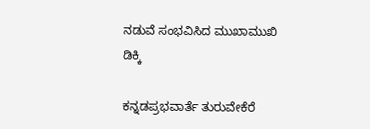ನಡುವೆ ಸಂಭವಿಸಿದ ಮುಖಾಮುಖಿ ಡಿಕ್ಕಿ

ಕನ್ನಡಪ್ರಭವಾರ್ತೆ ತುರುವೇಕೆರೆ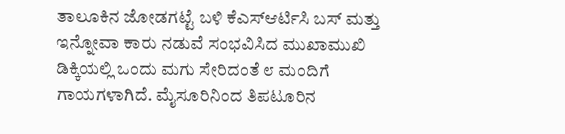ತಾಲೂಕಿನ ಜೋಡಗಟ್ಟೆ ಬಳಿ ಕೆಎಸ್ಆರ್ಟಿಸಿ ಬಸ್ ಮತ್ತು ಇನ್ನೋವಾ ಕಾರು ನಡುವೆ ಸಂಭವಿಸಿದ ಮುಖಾಮುಖಿ ಡಿಕ್ಕಿಯಲ್ಲಿ ಒಂದು ಮಗು ಸೇರಿದಂತೆ ೮ ಮಂದಿಗೆ ಗಾಯಗಳಾಗಿದೆ. ಮೈಸೂರಿನಿಂದ ತಿಪಟೂರಿನ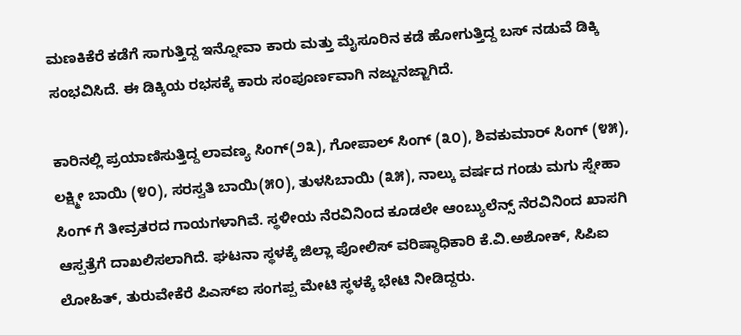ಮಣಕಿಕೆರೆ ಕಡೆಗೆ ಸಾಗುತ್ತಿದ್ದ ಇನ್ನೋವಾ ಕಾರು ಮತ್ತು ಮೈಸೂರಿನ ಕಡೆ ಹೋಗುತ್ತಿದ್ದ ಬಸ್ ನಡುವೆ ಡಿಕ್ಕಿ ಸಂಭವಿಸಿದೆ. ಈ ಡಿಕ್ಕಿಯ ರಭಸಕ್ಕೆ ಕಾರು ಸಂಪೂರ್ಣವಾಗಿ ನಜ್ಜುನಜ್ಜಾಗಿದೆ.

ಕಾರಿನಲ್ಲಿ ಪ್ರಯಾಣಿಸುತ್ತಿದ್ದ ಲಾವಣ್ಯ ಸಿಂಗ್(೨೩), ಗೋಪಾಲ್ ಸಿಂಗ್ (೩೦), ಶಿವಕುಮಾರ್ ಸಿಂಗ್ (೪೫), ಲಕ್ಷ್ಮೀ ಬಾಯಿ (೪೦), ಸರಸ್ವತಿ ಬಾಯಿ(೫೦), ತುಳಸಿಬಾಯಿ (೩೫), ನಾಲ್ಕು ವರ್ಷದ ಗಂಡು ಮಗು ಸ್ನೇಹಾ ಸಿಂಗ್ ಗೆ ತೀವ್ರತರದ ಗಾಯಗಳಾಗಿವೆ. ಸ್ಥಳೀಯ ನೆರವಿನಿಂದ ಕೂಡಲೇ ಆಂಬ್ಯುಲೆನ್ಸ್ ನೆರವಿನಿಂದ ಖಾಸಗಿ ಆಸ್ಪತ್ರೆಗೆ ದಾಖಲಿಸಲಾಗಿದೆ. ಘಟನಾ ಸ್ಥಳಕ್ಕೆ ಜಿಲ್ಲಾ ಪೋಲಿಸ್ ವರಿಷ್ಠಾಧಿಕಾರಿ ಕೆ.ವಿ.ಅಶೋಕ್, ಸಿಪಿಐ ಲೋಹಿತ್, ತುರುವೇಕೆರೆ ಪಿಎಸ್‌ಐ ಸಂಗಪ್ಪ ಮೇಟಿ ಸ್ಥಳಕ್ಕೆ ಭೇಟಿ ನೀಡಿದ್ದರು.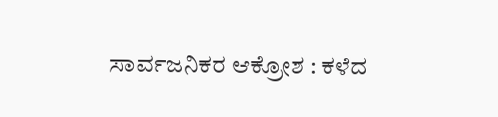ಸಾರ್ವಜನಿಕರ ಆಕ್ರೋಶ : ಕಳೆದ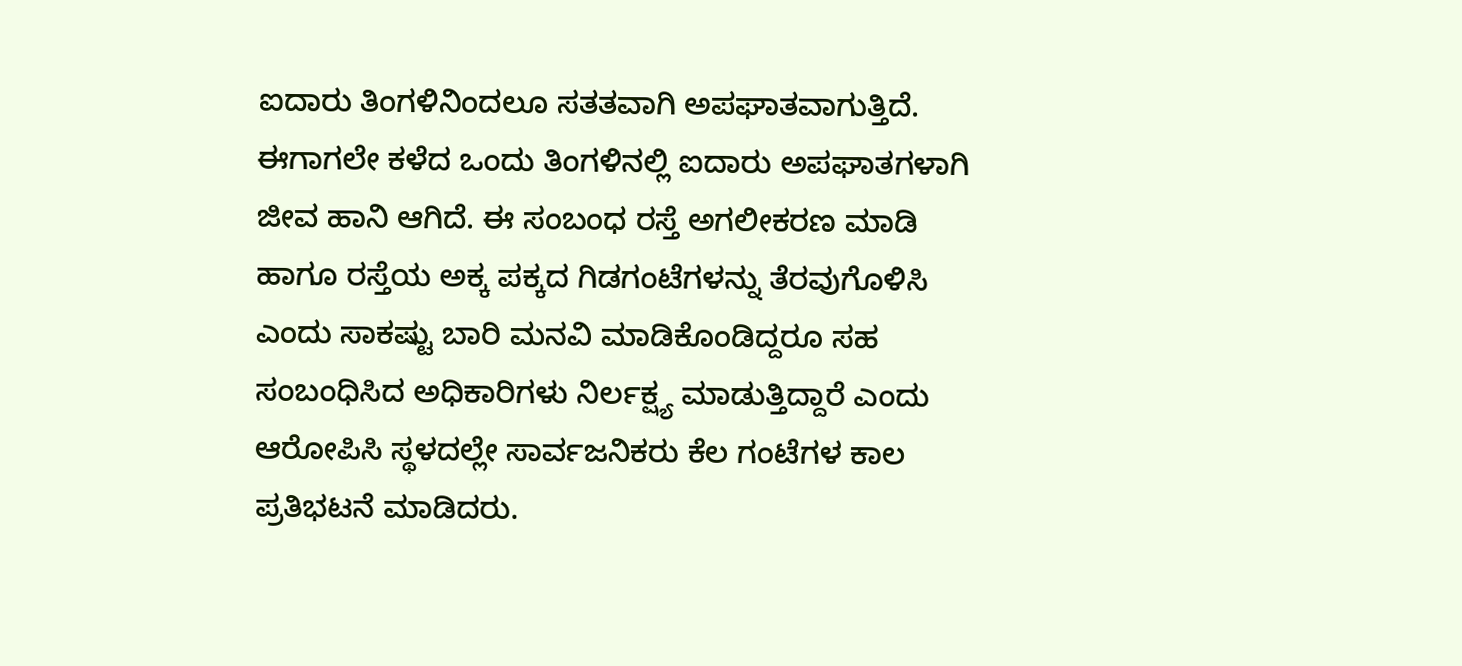ಐದಾರು ತಿಂಗಳಿನಿಂದಲೂ ಸತತವಾಗಿ ಅಪಘಾತವಾಗುತ್ತಿದೆ. ಈಗಾಗಲೇ ಕಳೆದ ಒಂದು ತಿಂಗಳಿನಲ್ಲಿ ಐದಾರು ಅಪಘಾತಗಳಾಗಿ ಜೀವ ಹಾನಿ ಆಗಿದೆ. ಈ ಸಂಬಂಧ ರಸ್ತೆ ಅಗಲೀಕರಣ ಮಾಡಿ ಹಾಗೂ ರಸ್ತೆಯ ಅಕ್ಕ ಪಕ್ಕದ ಗಿಡಗಂಟೆಗಳನ್ನು ತೆರವುಗೊಳಿಸಿ ಎಂದು ಸಾಕಷ್ಟು ಬಾರಿ ಮನವಿ ಮಾಡಿಕೊಂಡಿದ್ದರೂ ಸಹ ಸಂಬಂಧಿಸಿದ ಅಧಿಕಾರಿಗಳು ನಿರ್ಲಕ್ಷ್ಯ ಮಾಡುತ್ತಿದ್ದಾರೆ ಎಂದು ಆರೋಪಿಸಿ ಸ್ಥಳದಲ್ಲೇ ಸಾರ್ವಜನಿಕರು ಕೆಲ ಗಂಟೆಗಳ ಕಾಲ ಪ್ರತಿಭಟನೆ ಮಾಡಿದರು.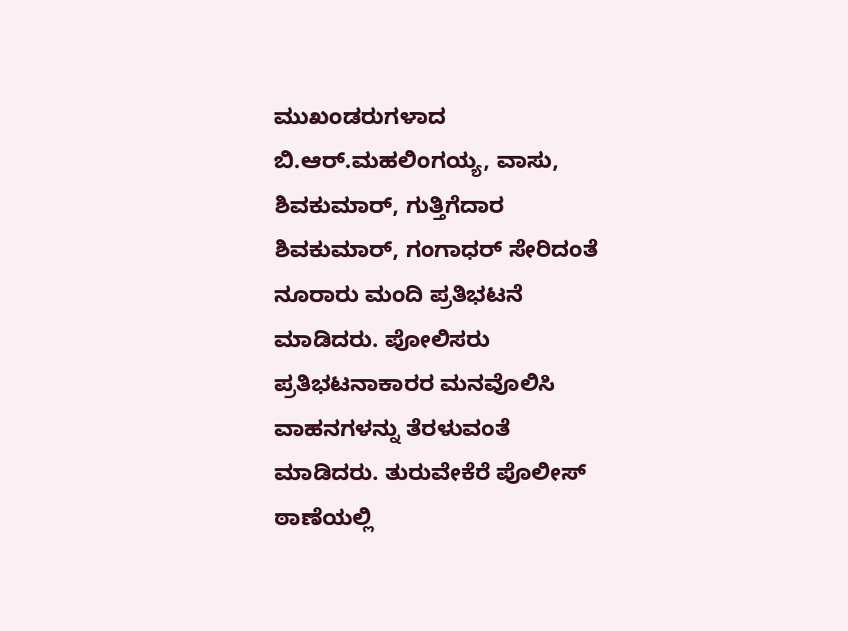ಮುಖಂಡರುಗಳಾದ ಬಿ.ಆರ್.ಮಹಲಿಂಗಯ್ಯ, ವಾಸು, ಶಿವಕುಮಾರ್, ಗುತ್ತಿಗೆದಾರ ಶಿವಕುಮಾರ್, ಗಂಗಾಧರ್ ಸೇರಿದಂತೆ ನೂರಾರು ಮಂದಿ ಪ್ರತಿಭಟನೆ ಮಾಡಿದರು. ಪೋಲಿಸರು ಪ್ರತಿಭಟನಾಕಾರರ ಮನವೊಲಿಸಿ ವಾಹನಗಳನ್ನು ತೆರಳುವಂತೆ ಮಾಡಿದರು. ತುರುವೇಕೆರೆ ಪೊಲೀಸ್ ಠಾಣೆಯಲ್ಲಿ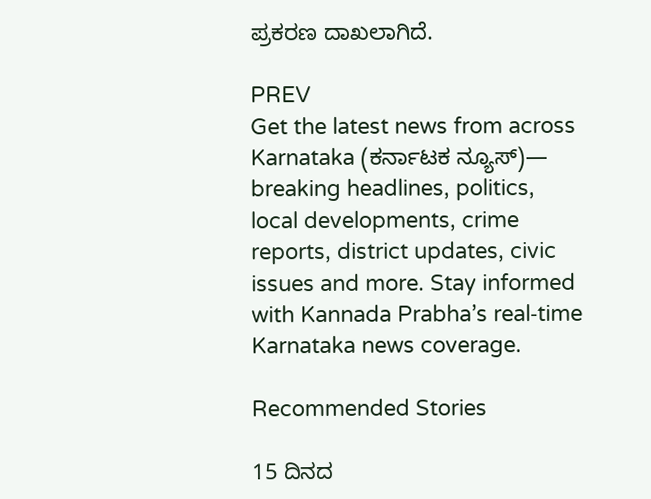ಪ್ರಕರಣ ದಾಖಲಾಗಿದೆ.

PREV
Get the latest news from across Karnataka (ಕರ್ನಾಟಕ ನ್ಯೂಸ್)— breaking headlines, politics, local developments, crime reports, district updates, civic issues and more. Stay informed with Kannada Prabha’s real‑time Karnataka news coverage.

Recommended Stories

15 ದಿನದ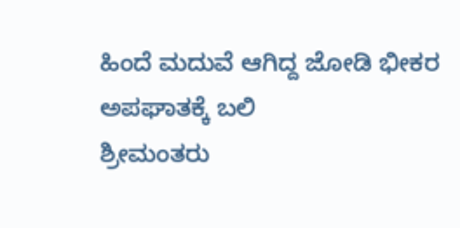ಹಿಂದೆ ಮದುವೆ ಆಗಿದ್ದ ಜೋಡಿ ಭೀಕರ ಅಪಘಾತಕ್ಕೆ ಬಲಿ
ಶ್ರೀಮಂತರು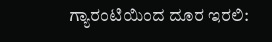ಗ್ಯಾರಂಟಿಯಿಂದ ದೂರ ಇರಲಿ: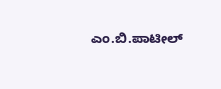ಎಂ.ಬಿ.ಪಾಟೀಲ್‌